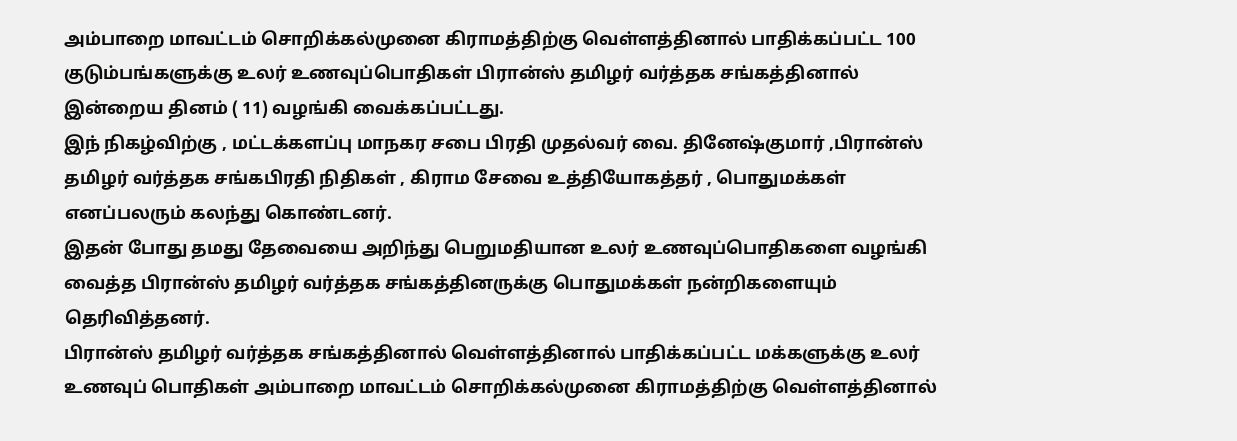அம்பாறை மாவட்டம் சொறிக்கல்முனை கிராமத்திற்கு வெள்ளத்தினால் பாதிக்கப்பட்ட 100 குடும்பங்களுக்கு உலர் உணவுப்பொதிகள் பிரான்ஸ் தமிழர் வர்த்தக சங்கத்தினால் இன்றைய தினம் ( 11) வழங்கி வைக்கப்பட்டது.
இந் நிகழ்விற்கு , மட்டக்களப்பு மாநகர சபை பிரதி முதல்வர் வை. தினேஷ்குமார் ,பிரான்ஸ் தமிழர் வர்த்தக சங்கபிரதி நிதிகள் , கிராம சேவை உத்தியோகத்தர் , பொதுமக்கள் எனப்பலரும் கலந்து கொண்டனர்.
இதன் போது தமது தேவையை அறிந்து பெறுமதியான உலர் உணவுப்பொதிகளை வழங்கி வைத்த பிரான்ஸ் தமிழர் வர்த்தக சங்கத்தினருக்கு பொதுமக்கள் நன்றிகளையும் தெரிவித்தனர்.
பிரான்ஸ் தமிழர் வர்த்தக சங்கத்தினால் வெள்ளத்தினால் பாதிக்கப்பட்ட மக்களுக்கு உலர் உணவுப் பொதிகள் அம்பாறை மாவட்டம் சொறிக்கல்முனை கிராமத்திற்கு வெள்ளத்தினால்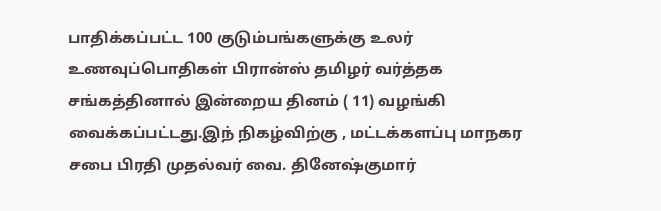பாதிக்கப்பட்ட 100 குடும்பங்களுக்கு உலர் உணவுப்பொதிகள் பிரான்ஸ் தமிழர் வர்த்தக சங்கத்தினால் இன்றைய தினம் ( 11) வழங்கி வைக்கப்பட்டது.இந் நிகழ்விற்கு , மட்டக்களப்பு மாநகர சபை பிரதி முதல்வர் வை. தினேஷ்குமார்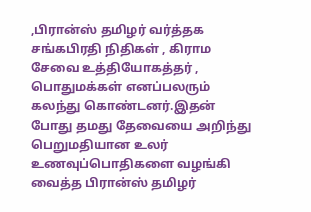,பிரான்ஸ் தமிழர் வர்த்தக சங்கபிரதி நிதிகள் , கிராம சேவை உத்தியோகத்தர் , பொதுமக்கள் எனப்பலரும் கலந்து கொண்டனர்.இதன் போது தமது தேவையை அறிந்து பெறுமதியான உலர் உணவுப்பொதிகளை வழங்கி வைத்த பிரான்ஸ் தமிழர்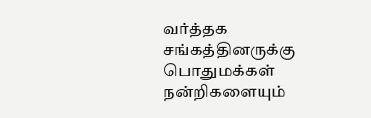வர்த்தக சங்கத்தினருக்கு பொதுமக்கள் நன்றிகளையும்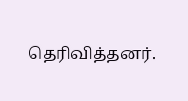தெரிவித்தனர்.